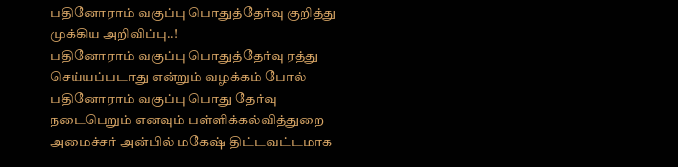பதினோராம் வகுப்பு பொதுத்தேர்வு குறித்து முக்கிய அறிவிப்பு..!
பதினோராம் வகுப்பு பொதுத்தேர்வு ரத்து செய்யப்படாது என்றும் வழக்கம் போல் பதினோராம் வகுப்பு பொது தேர்வு நடைபெறும் எனவும் பள்ளிக்கல்வித்துறை அமைச்சர் அன்பில் மகேஷ் திட்டவட்டமாக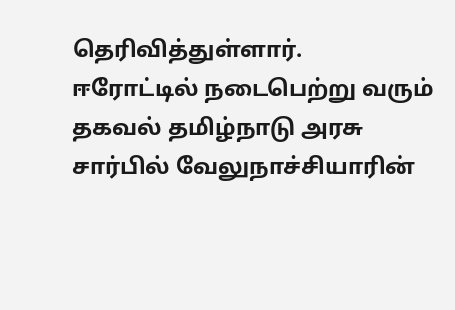தெரிவித்துள்ளார்.
ஈரோட்டில் நடைபெற்று வரும் தகவல் தமிழ்நாடு அரசு சார்பில் வேலுநாச்சியாரின்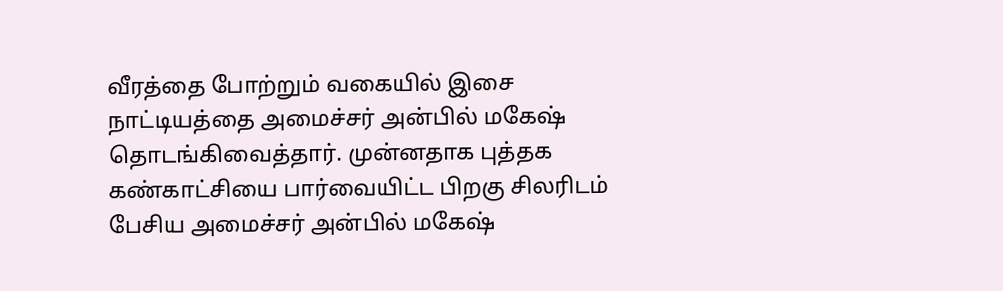வீரத்தை போற்றும் வகையில் இசை நாட்டியத்தை அமைச்சர் அன்பில் மகேஷ் தொடங்கிவைத்தார். முன்னதாக புத்தக கண்காட்சியை பார்வையிட்ட பிறகு சிலரிடம் பேசிய அமைச்சர் அன்பில் மகேஷ்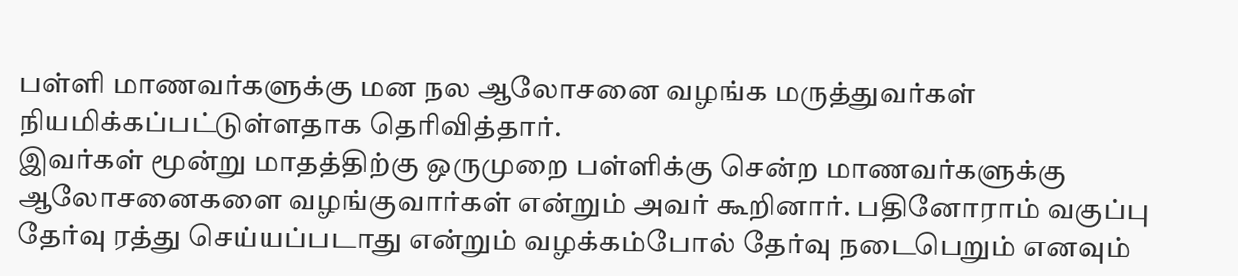பள்ளி மாணவர்களுக்கு மன நல ஆலோசனை வழங்க மருத்துவர்கள் நியமிக்கப்பட்டுள்ளதாக தெரிவித்தார்.
இவர்கள் மூன்று மாதத்திற்கு ஒருமுறை பள்ளிக்கு சென்ற மாணவர்களுக்கு ஆலோசனைகளை வழங்குவார்கள் என்றும் அவர் கூறினார். பதினோராம் வகுப்பு தேர்வு ரத்து செய்யப்படாது என்றும் வழக்கம்போல் தேர்வு நடைபெறும் எனவும்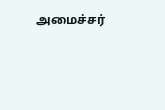அமைச்சர்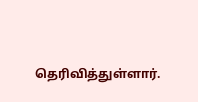தெரிவித்துள்ளார்.